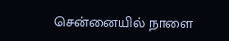சென்னையில் நாளை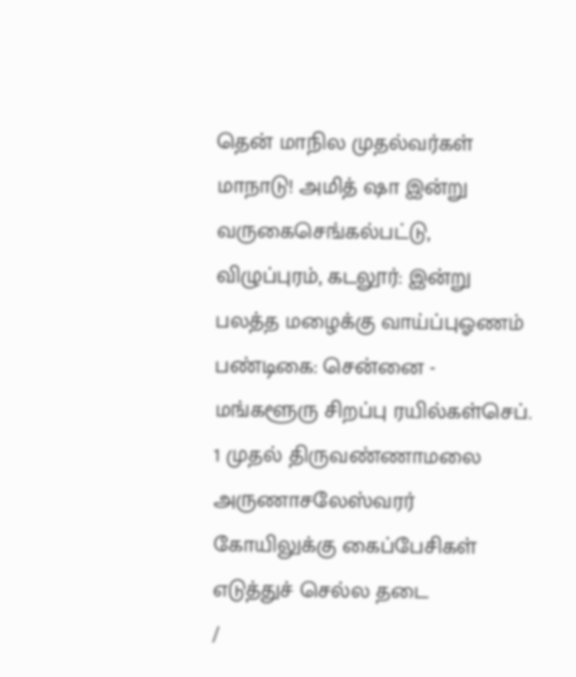தென் மாநில முதல்வர்கள் மாநாடு! அமித் ஷா இன்று வருகைசெங்கல்பட்டு, விழுப்புரம், கடலூர்: இன்று பலத்த மழைக்கு வாய்ப்புஓணம் பண்டிகை: சென்னை - மங்களூரு சிறப்பு ரயில்கள்செப். 1 முதல் திருவண்ணாமலை அருணாசலேஸ்வரர் கோயிலுக்கு கைப்பேசிகள் எடுத்துச் செல்ல தடை
/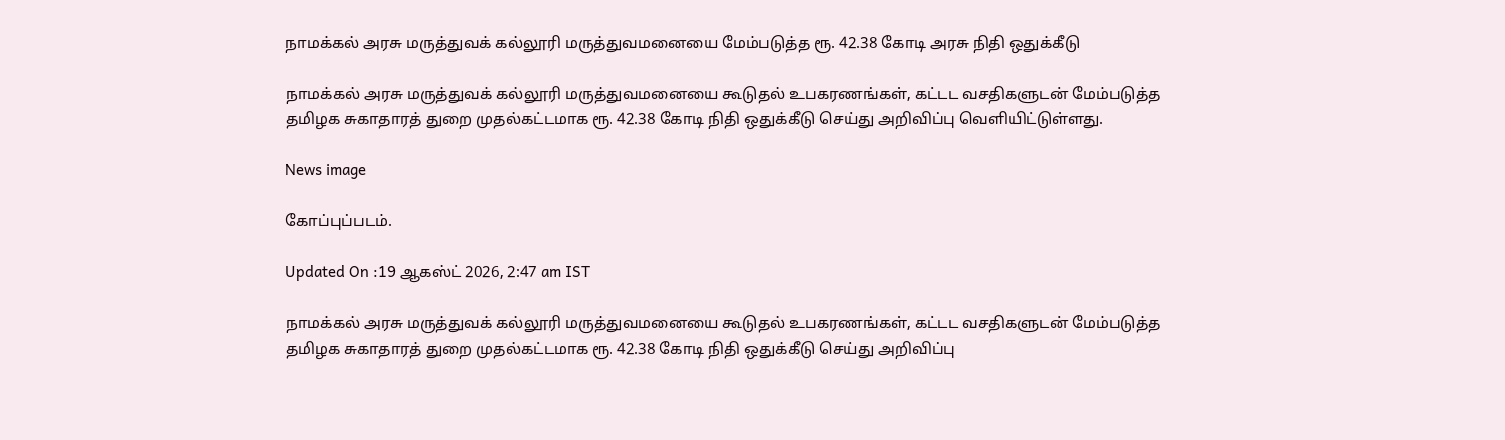நாமக்கல் அரசு மருத்துவக் கல்லூரி மருத்துவமனையை மேம்படுத்த ரூ. 42.38 கோடி அரசு நிதி ஒதுக்கீடு

நாமக்கல் அரசு மருத்துவக் கல்லூரி மருத்துவமனையை கூடுதல் உபகரணங்கள், கட்டட வசதிகளுடன் மேம்படுத்த தமிழக சுகாதாரத் துறை முதல்கட்டமாக ரூ. 42.38 கோடி நிதி ஒதுக்கீடு செய்து அறிவிப்பு வெளியிட்டுள்ளது.

News image

கோப்புப்படம்.

Updated On :19 ஆகஸ்ட் 2026, 2:47 am IST

நாமக்கல் அரசு மருத்துவக் கல்லூரி மருத்துவமனையை கூடுதல் உபகரணங்கள், கட்டட வசதிகளுடன் மேம்படுத்த தமிழக சுகாதாரத் துறை முதல்கட்டமாக ரூ. 42.38 கோடி நிதி ஒதுக்கீடு செய்து அறிவிப்பு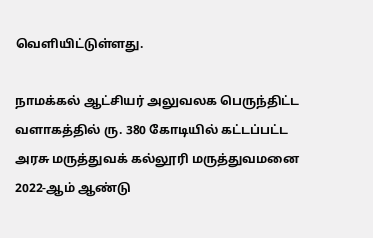வெளியிட்டுள்ளது.

நாமக்கல் ஆட்சியர் அலுவலக பெருந்திட்ட வளாகத்தில் ரு. 380 கோடியில் கட்டப்பட்ட அரசு மருத்துவக் கல்லூரி மருத்துவமனை 2022-ஆம் ஆண்டு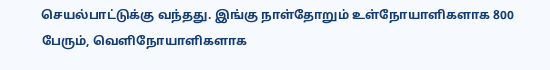செயல்பாட்டுக்கு வந்தது. இங்கு நாள்தோறும் உள்நோயாளிகளாக 800 பேரும், வெளிநோயாளிகளாக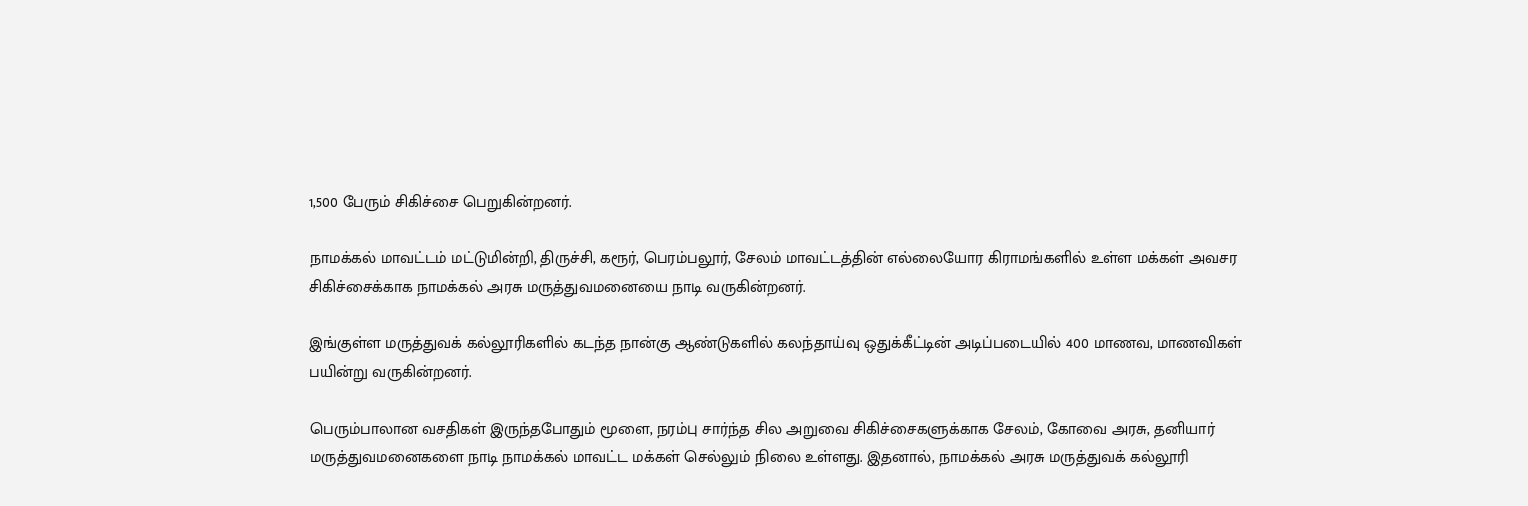1,500 பேரும் சிகிச்சை பெறுகின்றனர்.

நாமக்கல் மாவட்டம் மட்டுமின்றி, திருச்சி, கரூர், பெரம்பலூர், சேலம் மாவட்டத்தின் எல்லையோர கிராமங்களில் உள்ள மக்கள் அவசர சிகிச்சைக்காக நாமக்கல் அரசு மருத்துவமனையை நாடி வருகின்றனர்.

இங்குள்ள மருத்துவக் கல்லூரிகளில் கடந்த நான்கு ஆண்டுகளில் கலந்தாய்வு ஒதுக்கீட்டின் அடிப்படையில் 400 மாணவ, மாணவிகள் பயின்று வருகின்றனர்.

பெரும்பாலான வசதிகள் இருந்தபோதும் மூளை, நரம்பு சார்ந்த சில அறுவை சிகிச்சைகளுக்காக சேலம், கோவை அரசு, தனியார் மருத்துவமனைகளை நாடி நாமக்கல் மாவட்ட மக்கள் செல்லும் நிலை உள்ளது. இதனால், நாமக்கல் அரசு மருத்துவக் கல்லூரி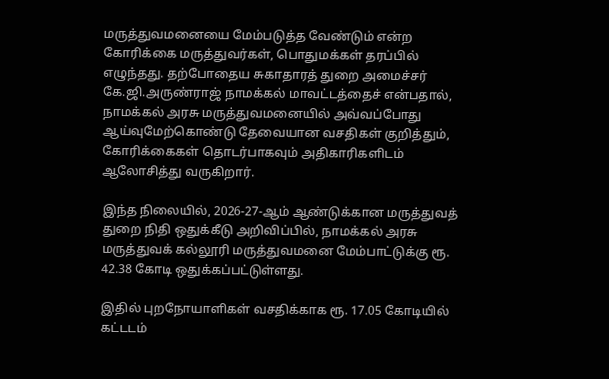மருத்துவமனையை மேம்படுத்த வேண்டும் என்ற கோரிக்கை மருத்துவர்கள், பொதுமக்கள் தரப்பில் எழுந்தது. தற்போதைய சுகாதாரத் துறை அமைச்சர் கே.ஜி.அருண்ராஜ் நாமக்கல் மாவட்டத்தைச் என்பதால், நாமக்கல் அரசு மருத்துவமனையில் அவ்வப்போது ஆய்வுமேற்கொண்டு தேவையான வசதிகள் குறித்தும், கோரிக்கைகள் தொடர்பாகவும் அதிகாரிகளிடம் ஆலோசித்து வருகிறார்.

இந்த நிலையில், 2026-27-ஆம் ஆண்டுக்கான மருத்துவத் துறை நிதி ஒதுக்கீடு அறிவிப்பில், நாமக்கல் அரசு மருத்துவக் கல்லூரி மருத்துவமனை மேம்பாட்டுக்கு ரூ. 42.38 கோடி ஒதுக்கப்பட்டுள்ளது.

இதில் புறநோயாளிகள் வசதிக்காக ரூ. 17.05 கோடியில் கட்டடம்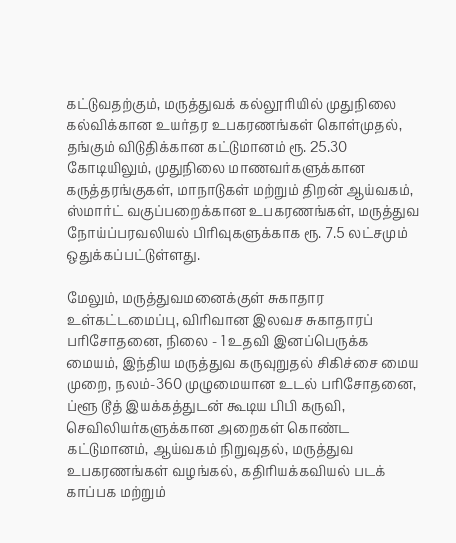கட்டுவதற்கும், மருத்துவக் கல்லூரியில் முதுநிலை கல்விக்கான உயர்தர உபகரணங்கள் கொள்முதல், தங்கும் விடுதிக்கான கட்டுமானம் ரூ. 25.30 கோடியிலும், முதுநிலை மாணவர்களுக்கான கருத்தரங்குகள், மாநாடுகள் மற்றும் திறன் ஆய்வகம், ஸ்மார்ட் வகுப்பறைக்கான உபகரணங்கள், மருத்துவ நோய்ப்பரவலியல் பிரிவுகளுக்காக ரூ. 7.5 லட்சமும் ஒதுக்கப்பட்டுள்ளது.

மேலும், மருத்துவமனைக்குள் சுகாதார உள்கட்டமைப்பு, விரிவான இலவச சுகாதாரப் பரிசோதனை, நிலை - 1 உதவி இனப்பெருக்க மையம், இந்திய மருத்துவ கருவுறுதல் சிகிச்சை மைய முறை, நலம்-360 முழுமையான உடல் பரிசோதனை, ப்ளூ டூத் இயக்கத்துடன் கூடிய பிபி கருவி, செவிலியர்களுக்கான அறைகள் கொண்ட கட்டுமானம், ஆய்வகம் நிறுவுதல், மருத்துவ உபகரணங்கள் வழங்கல், கதிரியக்கவியல் படக் காப்பக மற்றும்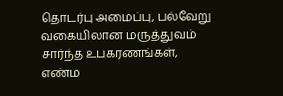தொடர்பு அமைப்பு, பல்வேறு வகையிலான மருத்துவம் சார்ந்த உபகரணங்கள், எண்ம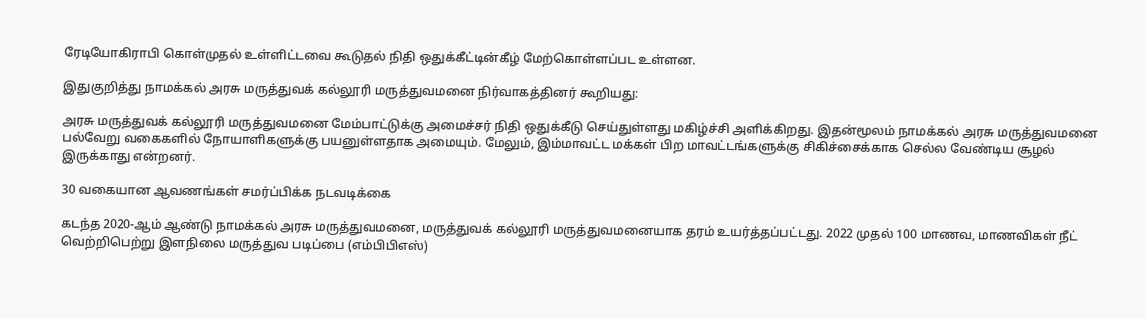ரேடியோகிராபி கொள்முதல் உள்ளிட்டவை கூடுதல் நிதி ஒதுக்கீட்டின்கீழ் மேற்கொள்ளப்பட உள்ளன.

இதுகுறித்து நாமக்கல் அரசு மருத்துவக் கல்லூரி மருத்துவமனை நிர்வாகத்தினர் கூறியது:

அரசு மருத்துவக் கல்லூரி மருத்துவமனை மேம்பாட்டுக்கு அமைச்சர் நிதி ஒதுக்கீடு செய்துள்ளது மகிழ்ச்சி அளிக்கிறது. இதன்மூலம் நாமக்கல் அரசு மருத்துவமனை பல்வேறு வகைகளில் நோயாளிகளுக்கு பயனுள்ளதாக அமையும். மேலும், இம்மாவட்ட மக்கள் பிற மாவட்டங்களுக்கு சிகிச்சைக்காக செல்ல வேண்டிய சூழல் இருக்காது என்றனர்.

30 வகையான ஆவணங்கள் சமர்ப்பிக்க நடவடிக்கை

கடந்த 2020-ஆம் ஆண்டு நாமக்கல் அரசு மருத்துவமனை, மருத்துவக் கல்லூரி மருத்துவமனையாக தரம் உயர்த்தப்பட்டது. 2022 முதல் 100 மாணவ, மாணவிகள் நீட் வெற்றிபெற்று இளநிலை மருத்துவ படிப்பை (எம்பிபிஎஸ்)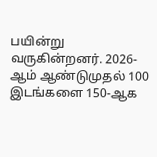பயின்று வருகின்றனர். 2026-ஆம் ஆண்டுமுதல் 100 இடங்களை 150-ஆக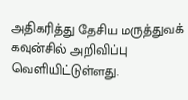அதிகரித்து தேசிய மருத்துவக் கவுன்சில் அறிவிப்பு வெளியிட்டுள்ளது.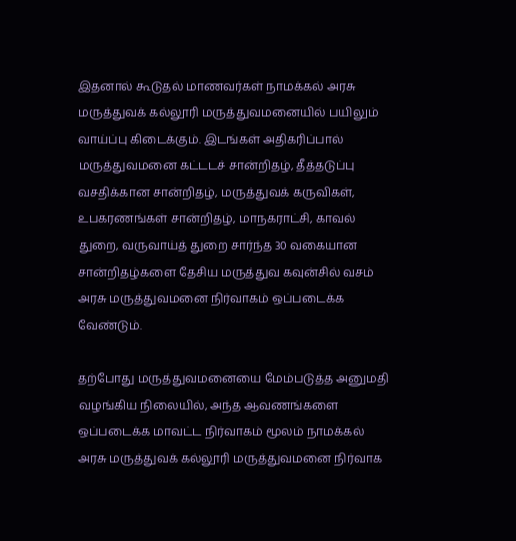இதனால் கூடுதல் மாணவர்கள் நாமக்கல் அரசு மருத்துவக் கல்லூரி மருத்துவமனையில் பயிலும் வாய்ப்பு கிடைக்கும். இடங்கள் அதிகரிப்பால் மருத்துவமனை கட்டடச் சான்றிதழ், தீத்தடுப்பு வசதிக்கான சான்றிதழ், மருத்துவக் கருவிகள், உபகரணங்கள் சான்றிதழ், மாநகராட்சி, காவல் துறை, வருவாய்த் துறை சார்ந்த 30 வகையான சான்றிதழ்களை தேசிய மருத்துவ கவுன்சில் வசம் அரசு மருத்துவமனை நிர்வாகம் ஒப்படைக்க வேண்டும்.

தற்போது மருத்துவமனையை மேம்படுத்த அனுமதி வழங்கிய நிலையில், அந்த ஆவணங்களை ஒப்படைக்க மாவட்ட நிர்வாகம் மூலம் நாமக்கல் அரசு மருத்துவக் கல்லூரி மருத்துவமனை நிர்வாக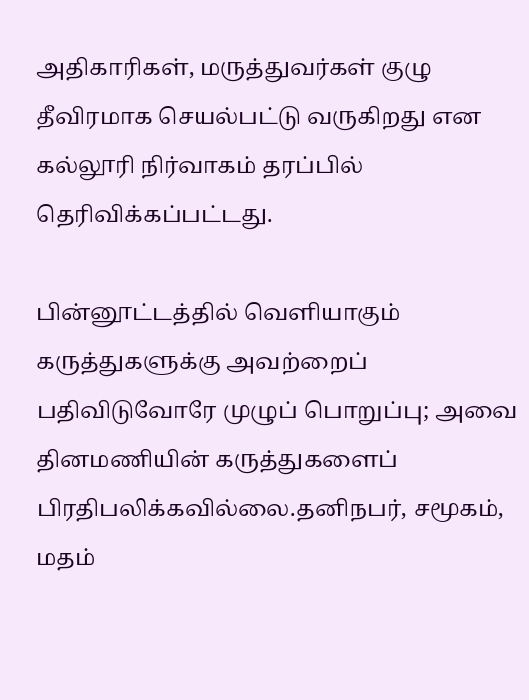அதிகாரிகள், மருத்துவர்கள் குழு தீவிரமாக செயல்பட்டு வருகிறது என கல்லூரி நிர்வாகம் தரப்பில் தெரிவிக்கப்பட்டது.

பின்னூட்டத்தில் வெளியாகும் கருத்துகளுக்கு அவற்றைப் பதிவிடுவோரே முழுப் பொறுப்பு; அவை தினமணியின் கருத்துகளைப் பிரதிபலிக்கவில்லை.தனிநபர், சமூகம், மதம்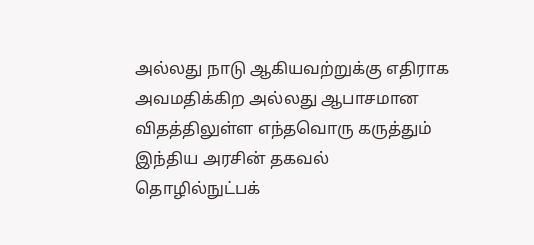அல்லது நாடு ஆகியவற்றுக்கு எதிராக அவமதிக்கிற அல்லது ஆபாசமான விதத்திலுள்ள எந்தவொரு கருத்தும் இந்திய அரசின் தகவல் தொழில்நுட்பக்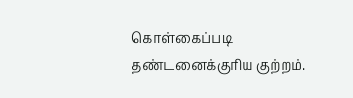கொள்கைப்படி தண்டனைக்குரிய குற்றம்.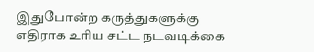இதுபோன்ற கருத்துகளுக்கு எதிராக உரிய சட்ட நடவடிக்கை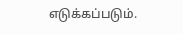எடுக்கப்படும்.